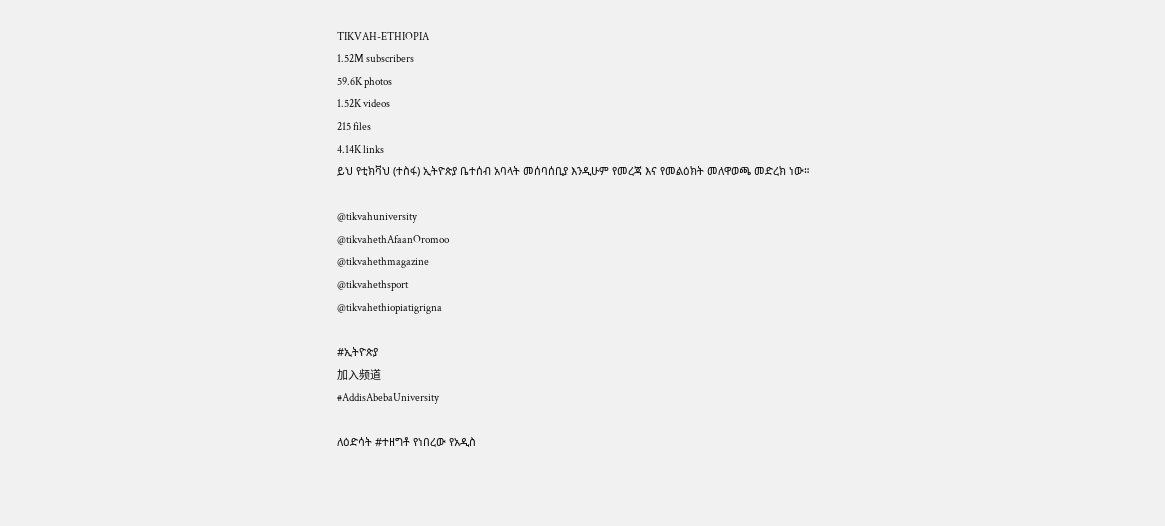TIKVAH-ETHIOPIA
1.52M subscribers
59.6K photos
1.52K videos
215 files
4.14K links
ይህ የቲክቫህ (ተስፋ) ኢትዮጵያ ቤተሰብ አባላት መሰባሰቢያ እንዲሁም የመረጃ እና የመልዕክት መለዋወጫ መድረክ ነው።

@tikvahuniversity
@tikvahethAfaanOromoo
@tikvahethmagazine
@tikvahethsport
@tikvahethiopiatigrigna

#ኢትዮጵያ
加入频道
#AddisAbebaUniversity

ለዕድሳት #ተዘግቶ የነበረው የአዲስ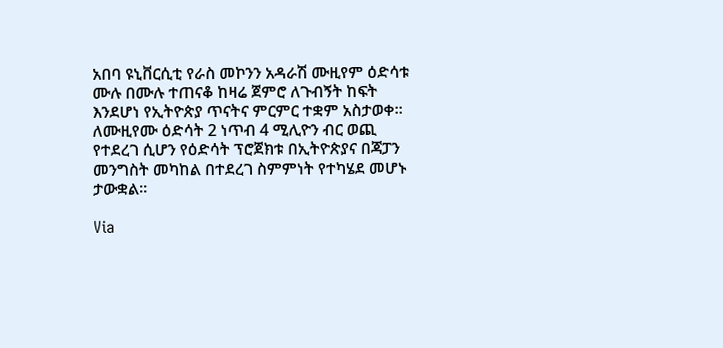አበባ ዩኒቨርሲቲ የራስ መኮንን አዳራሽ ሙዚየም ዕድሳቱ ሙሉ በሙሉ ተጠናቆ ከዛሬ ጀምሮ ለጉብኝት ከፍት እንደሆነ የኢትዮጵያ ጥናትና ምርምር ተቋም አስታወቀ። ለሙዚየሙ ዕድሳት 2 ነጥብ 4 ሚሊዮን ብር ወጪ የተደረገ ሲሆን የዕድሳት ፕሮጀክቱ በኢትዮጵያና በጃፓን መንግስት መካከል በተደረገ ስምምነት የተካሄደ መሆኑ ታውቋል።

Via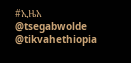#ኢዜአ
@tsegabwolde @tikvahethiopia